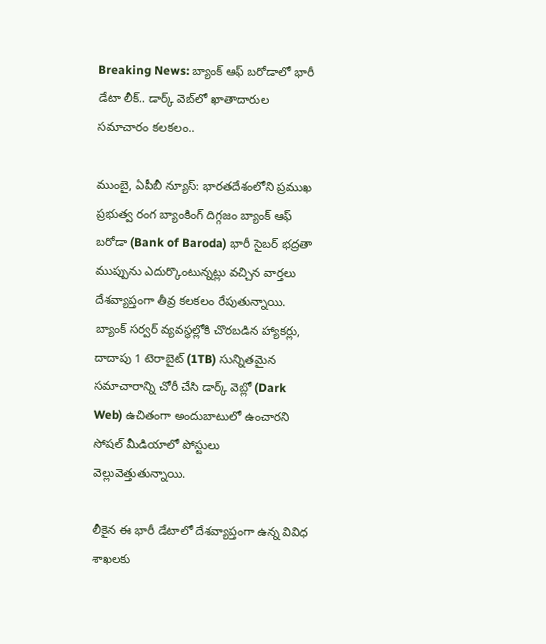Breaking News: బ్యాంక్ ఆఫ్ బరోడాలో భారీ డేటా లీక్.. డార్క్ వెబ్‌లో ఖాతాదారుల సమాచారం కలకలం..

ముంబై, ఏపీబీ న్యూస్: భారతదేశంలోని ప్రముఖ ప్రభుత్వ రంగ బ్యాంకింగ్ దిగ్గజం బ్యాంక్ ఆఫ్ బరోడా (Bank of Baroda) భారీ సైబర్ భద్రతా ముప్పును ఎదుర్కొంటున్నట్లు వచ్చిన వార్తలు దేశవ్యాప్తంగా తీవ్ర కలకలం రేపుతున్నాయి. బ్యాంక్ సర్వర్ వ్యవస్థల్లోకి చొరబడిన హ్యాకర్లు, దాదాపు 1 టెరాబైట్ (1TB) సున్నితమైన సమాచారాన్ని చోరీ చేసి డార్క్ వెబ్లో (Dark Web) ఉచితంగా అందుబాటులో ఉంచారని సోషల్ మీడియాలో పోస్టులు వెల్లువెత్తుతున్నాయి.

లీకైన ఈ భారీ డేటాలో దేశవ్యాప్తంగా ఉన్న వివిధ శాఖలకు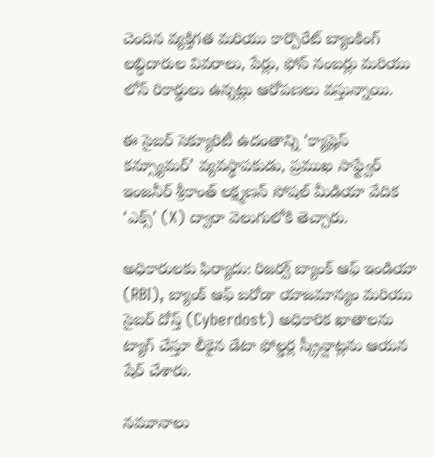చెందిన వ్యక్తిగత మరియు కార్పొరేట్ బ్యాంకింగ్ లబ్ధిదారుల వివరాలు, పేర్లు, ఫోన్ నంబర్లు మరియు లోన్ రికార్డులు ఉన్నట్లు ఆరోపణలు వస్తున్నాయి.

ఈ సైబర్ సెక్యూరిటీ ఉదంతాన్ని ‘క్యాష్లెస్ కన్స్యూమర్’ వ్యవస్థాపకుడు, ప్రముఖ సాఫ్ట్వేర్ ఇంజనీర్ శ్రీకాంత్ లక్ష్మణన్ సోషల్ మీడియా వేదిక ‘ఎక్స్’ (X) ద్వారా వెలుగులోకి తెచ్చారు.

అధికారులకు ఫిర్యాదు: రిజర్వ్ బ్యాంక్ ఆఫ్ ఇండియా (RBI), బ్యాంక్ ఆఫ్ బరోడా యాజమాన్యం మరియు సైబర్ దోస్త్ (Cyberdost) అధికారిక ఖాతాలను ట్యాగ్ చేస్తూ లీకైన డేటా ఫోల్డర్ల స్క్రీన్షాట్లను ఆయన షేర్ చేశారు.

నమూనాలు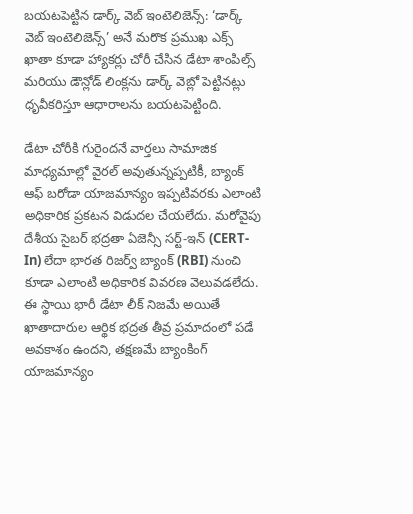బయటపెట్టిన డార్క్ వెబ్ ఇంటెలిజెన్స్: ‘డార్క్ వెబ్ ఇంటెలిజెన్స్’ అనే మరొక ప్రముఖ ఎక్స్ ఖాతా కూడా హ్యాకర్లు చోరీ చేసిన డేటా శాంపిల్స్ మరియు డౌన్లోడ్ లింక్లను డార్క్ వెబ్లో పెట్టినట్లు ధృవీకరిస్తూ ఆధారాలను బయటపెట్టింది.

డేటా చోరీకి గురైందనే వార్తలు సామాజిక మాధ్యమాల్లో వైరల్ అవుతున్నప్పటికీ, బ్యాంక్ ఆఫ్ బరోడా యాజమాన్యం ఇప్పటివరకు ఎలాంటి అధికారిక ప్రకటన విడుదల చేయలేదు. మరోవైపు దేశీయ సైబర్ భద్రతా ఏజెన్సీ సర్ట్-ఇన్ (CERT-In) లేదా భారత రిజర్వ్ బ్యాంక్ (RBI) నుంచి కూడా ఎలాంటి అధికారిక వివరణ వెలువడలేదు. ఈ స్థాయి భారీ డేటా లీక్ నిజమే అయితే ఖాతాదారుల ఆర్థిక భద్రత తీవ్ర ప్రమాదంలో పడే అవకాశం ఉందని, తక్షణమే బ్యాంకింగ్ యాజమాన్యం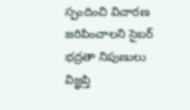స్పందించి విచారణ జరిపించాలని సైబర్ భద్రతా నిపుణులు విజ్ఞప్తి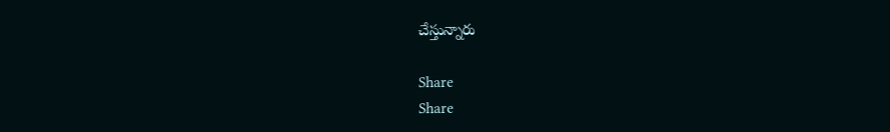చేస్తున్నారు

Share
Share